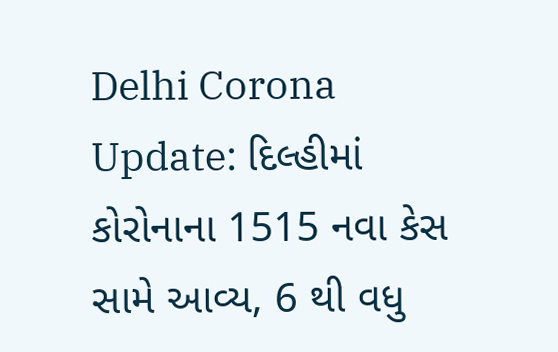Delhi Corona Update: દિલ્હીમાં કોરોનાના 1515 નવા કેસ સામે આવ્ય, 6 થી વધુ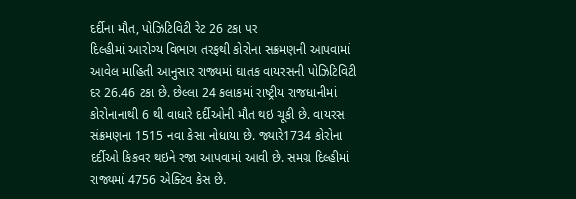દર્દીના મૌત, પોઝિટિવિટી રેટ 26 ટકા પર
દિલ્હીમાં આરોગ્ય વિભાગ તરફથી કોરોના સક્રમણની આપવામાં આવેલ માહિતી આનુસાર રાજ્યમાં ઘાતક વાયરસની પોઝિટિવિટી દર 26.46 ટકા છે. છેલ્લા 24 કલાકમાં રાષ્ટ્રીય રાજધાનીમાં કોરોનાનાથી 6 થી વાધારે દર્દીઓની મૌત થઇ ચૂકી છે. વાયરસ સંક્રમણના 1515 નવા કેસા નોધાયા છે. જ્યારે1734 કોરોના દર્દીઓ કિકવર થઇને રજા આપવામાં આવી છે. સમગ્ર દિલ્હીમાં રાજ્યમાં 4756 એક્ટિવ કેસ છે.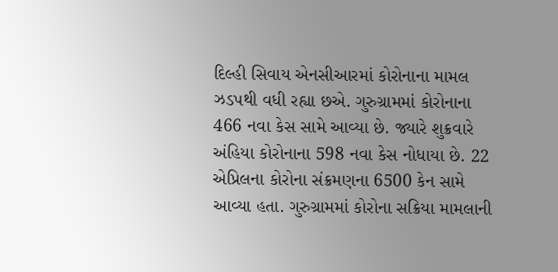દિલ્હી સિવાય એનસીઆરમાં કોરોનાના મામલ ઝડપથી વધી રહ્યા છએ. ગુરુગ્રામમાં કોરોનાના 466 નવા કેસ સામે આવ્યા છે. જ્યારે શુક્રવારે અંહિયા કોરોનાના 598 નવા કેસ નોધાયા છે. 22 એપ્રિલના કોરોના સંક્રમણના 6500 કેન સામે આવ્યા હતા. ગુરુગ્રામમાં કોરોના સક્રિયા મામલાની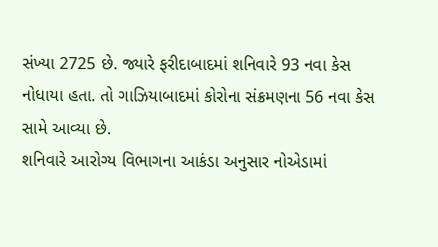સંખ્યા 2725 છે. જ્યારે ફરીદાબાદમાં શનિવારે 93 નવા કેસ નોધાયા હતા. તો ગાઝિયાબાદમાં કોરોના સંક્રમણના 56 નવા કેસ સામે આવ્યા છે.
શનિવારે આરોગ્ય વિભાગના આકંડા અનુસાર નોએડામાં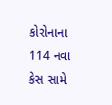કોરોનાના 114 નવા કેસ સામે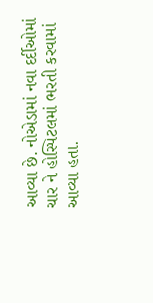આવ્યા છે. નોએડામાં નવા દર્દીઓમાં ચાર ને હોસ્પિટલમાં ભરતી કરવામાં આવ્યા હતા.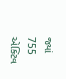જ્યાં 755 એક્ટિવ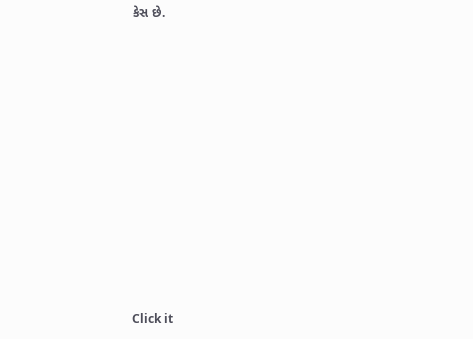કેસ છે.












Click it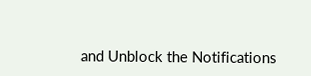and Unblock the Notifications